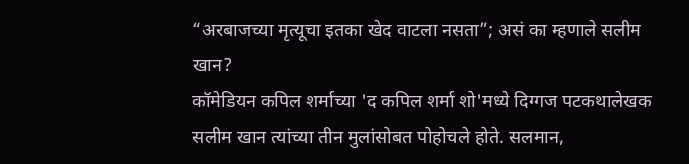“अरबाजच्या मृत्यूचा इतका खेद वाटला नसता”; असं का म्हणाले सलीम खान?
कॉमेडियन कपिल शर्माच्या 'द कपिल शर्मा शो'मध्ये दिग्गज पटकथालेखक सलीम खान त्यांच्या तीन मुलांसोबत पोहोचले होते. सलमान,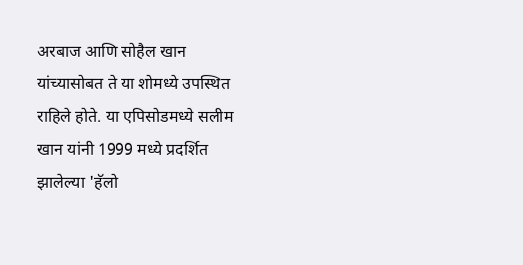अरबाज आणि सोहैल खान यांच्यासोबत ते या शोमध्ये उपस्थित राहिले होते. या एपिसोडमध्ये सलीम खान यांनी 1999 मध्ये प्रदर्शित झालेल्या 'हॅलो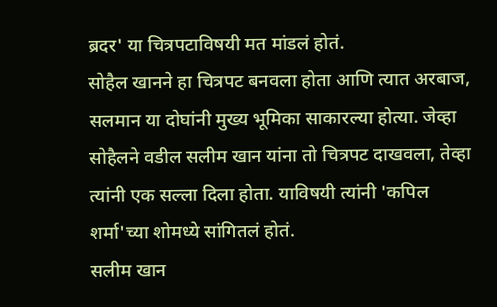ब्रदर' या चित्रपटाविषयी मत मांडलं होतं.
सोहैल खानने हा चित्रपट बनवला होता आणि त्यात अरबाज, सलमान या दोघांनी मुख्य भूमिका साकारल्या होत्या. जेव्हा सोहैलने वडील सलीम खान यांना तो चित्रपट दाखवला, तेव्हा त्यांनी एक सल्ला दिला होता. याविषयी त्यांनी 'कपिल शर्मा'च्या शोमध्ये सांगितलं होतं.
सलीम खान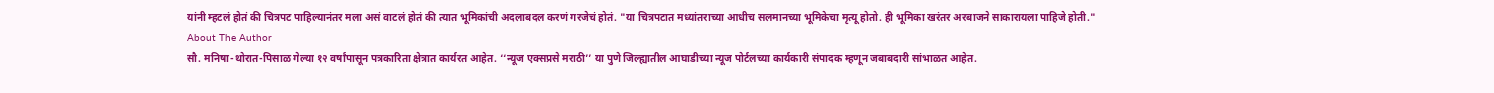यांनी म्हटलं होतं की चित्रपट पाहिल्यानंतर मला असं वाटलं होतं की त्यात भूमिकांची अदलाबदल करणं गरजेचं होतं. "या चित्रपटात मध्यांतराच्या आधीच सलमानच्या भूमिकेचा मृत्यू होतो. ही भूमिका खरंतर अरबाजने साकारायला पाहिजे होती."
About The Author
सौ. मनिषा-थोरात-पिसाळ गेल्या १२ वर्षांपासून पत्रकारिता क्षेत्रात कार्यरत आहेत. ‘‘न्यूज एक्सप्रसे मराठी’’ या पुणे जिल्ह्यातील आघाडीच्या न्यूज पोर्टलच्या कार्यकारी संपादक म्हणून जबाबदारी सांभाळत आहेत.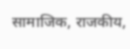सामाजिक, राजकीय,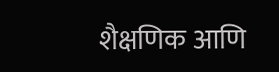शैक्षणिक आणि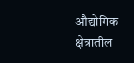औद्योगिक क्षेत्रातील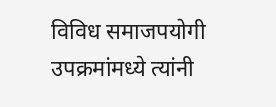विविध समाजपयोगी उपक्रमांमध्ये त्यांनी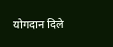योगदान दिले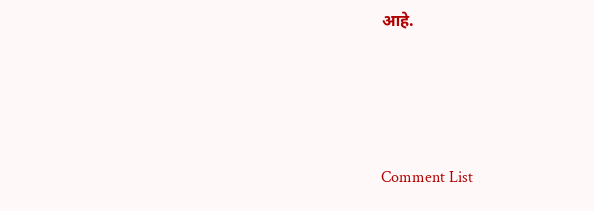आहे.




Comment List